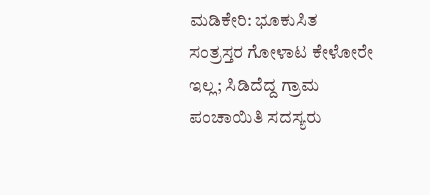ಮಡಿಕೇರಿ: ಭೂಕುಸಿತ ಸಂತ್ರಸ್ತರ ಗೋಳಾಟ ಕೇಳೋರೇ ಇಲ್ಲ; ಸಿಡಿದೆದ್ದ ಗ್ರಾಮ ಪಂಚಾಯಿತಿ ಸದಸ್ಯರು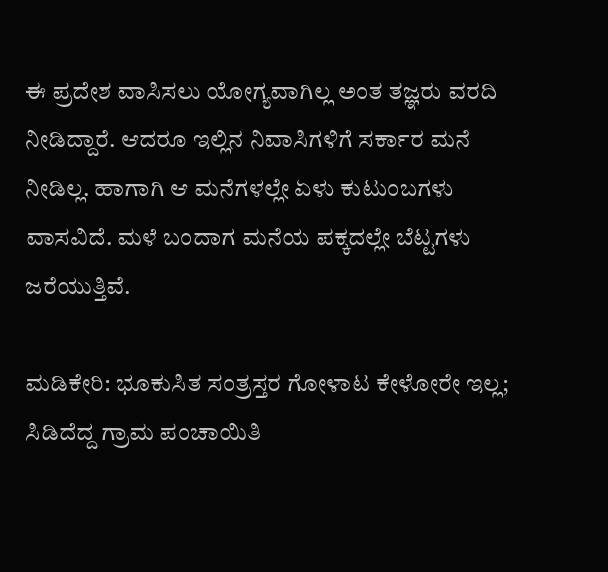ಈ ಪ್ರದೇಶ ವಾಸಿಸಲು ಯೋಗ್ಯವಾಗಿಲ್ಲ ಅಂತ ತಜ್ಞರು ವರದಿ ನೀಡಿದ್ದಾರೆ. ಆದರೂ ಇಲ್ಲಿನ ನಿವಾಸಿಗಳಿಗೆ ಸರ್ಕಾರ ಮನೆ ನೀಡಿಲ್ಲ. ಹಾಗಾಗಿ ಆ ಮನೆಗಳಲ್ಲೇ ಏಳು ಕುಟುಂಬಗಳು ವಾಸವಿದೆ. ಮಳೆ ಬಂದಾಗ ಮನೆಯ ಪಕ್ಕದಲ್ಲೇ ಬೆಟ್ಟಗಳು ಜರೆಯುತ್ತಿವೆ.

ಮಡಿಕೇರಿ: ಭೂಕುಸಿತ ಸಂತ್ರಸ್ತರ ಗೋಳಾಟ ಕೇಳೋರೇ ಇಲ್ಲ; ಸಿಡಿದೆದ್ದ ಗ್ರಾಮ ಪಂಚಾಯಿತಿ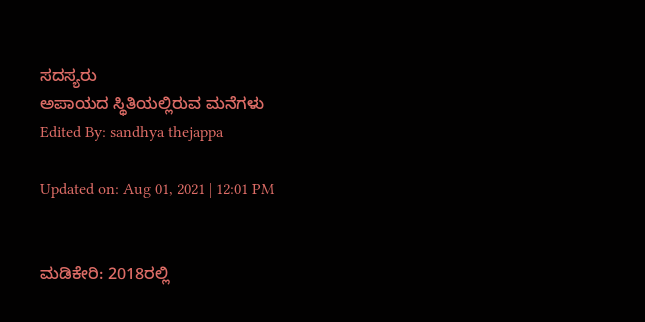ಸದಸ್ಯರು
ಅಪಾಯದ ಸ್ಥಿತಿಯಲ್ಲಿರುವ ಮನೆಗಳು
Edited By: sandhya thejappa

Updated on: Aug 01, 2021 | 12:01 PM


ಮಡಿಕೇರಿ: 2018ರಲ್ಲಿ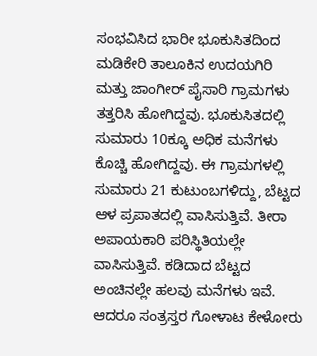ಸಂಭವಿಸಿದ ಭಾರೀ ಭೂಕುಸಿತದಿಂದ ಮಡಿಕೇರಿ ತಾಲೂಕಿನ ಉದಯಗಿರಿ ಮತ್ತು ಜಾಂಗೀರ್ ಪೈಸಾರಿ ಗ್ರಾಮಗಳು ತತ್ತರಿಸಿ ಹೋಗಿದ್ದವು. ಭೂಕುಸಿತದಲ್ಲಿ ಸುಮಾರು 10ಕ್ಕೂ ಅಧಿಕ ಮನೆಗಳು ಕೊಚ್ಚಿ ಹೋಗಿದ್ದವು. ಈ ಗ್ರಾಮಗಳಲ್ಲಿ ಸುಮಾರು 21 ಕುಟುಂಬಗಳಿದ್ದು, ಬೆಟ್ಟದ ಆಳ ಪ್ರಪಾತದಲ್ಲಿ ವಾಸಿಸುತ್ತಿವೆ. ತೀರಾ ಅಪಾಯಕಾರಿ ಪರಿಸ್ಥಿತಿಯಲ್ಲೇ ವಾಸಿಸುತ್ತಿವೆ. ಕಡಿದಾದ ಬೆಟ್ಟದ ಅಂಚಿನಲ್ಲೇ ಹಲವು ಮನೆಗಳು ಇವೆ. ಆದರೂ ಸಂತ್ರಸ್ತರ ಗೋಳಾಟ ಕೇಳೋರು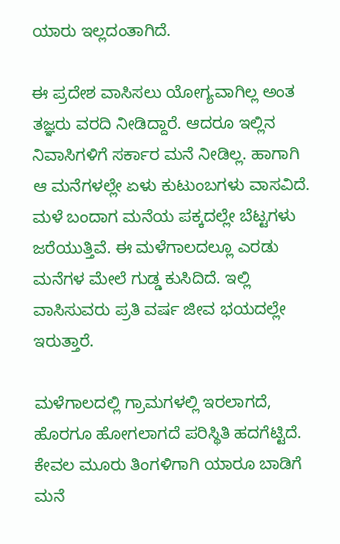ಯಾರು ಇಲ್ಲದಂತಾಗಿದೆ.

ಈ ಪ್ರದೇಶ ವಾಸಿಸಲು ಯೋಗ್ಯವಾಗಿಲ್ಲ ಅಂತ ತಜ್ಞರು ವರದಿ ನೀಡಿದ್ದಾರೆ. ಆದರೂ ಇಲ್ಲಿನ ನಿವಾಸಿಗಳಿಗೆ ಸರ್ಕಾರ ಮನೆ ನೀಡಿಲ್ಲ. ಹಾಗಾಗಿ ಆ ಮನೆಗಳಲ್ಲೇ ಏಳು ಕುಟುಂಬಗಳು ವಾಸವಿದೆ. ಮಳೆ ಬಂದಾಗ ಮನೆಯ ಪಕ್ಕದಲ್ಲೇ ಬೆಟ್ಟಗಳು ಜರೆಯುತ್ತಿವೆ. ಈ ಮಳೆಗಾಲದಲ್ಲೂ ಎರಡು ಮನೆಗಳ ಮೇಲೆ ಗುಡ್ಡ ಕುಸಿದಿದೆ. ಇಲ್ಲಿ ವಾಸಿಸುವರು ಪ್ರತಿ ವರ್ಷ ಜೀವ ಭಯದಲ್ಲೇ ಇರುತ್ತಾರೆ.

ಮಳೆಗಾಲದಲ್ಲಿ ಗ್ರಾಮಗಳಲ್ಲಿ ಇರಲಾಗದೆ, ಹೊರಗೂ ಹೋಗಲಾಗದೆ ಪರಿಸ್ಥಿತಿ ಹದಗೆಟ್ಟಿದೆ. ಕೇವಲ ಮೂರು ತಿಂಗಳಿಗಾಗಿ ಯಾರೂ ಬಾಡಿಗೆ ಮನೆ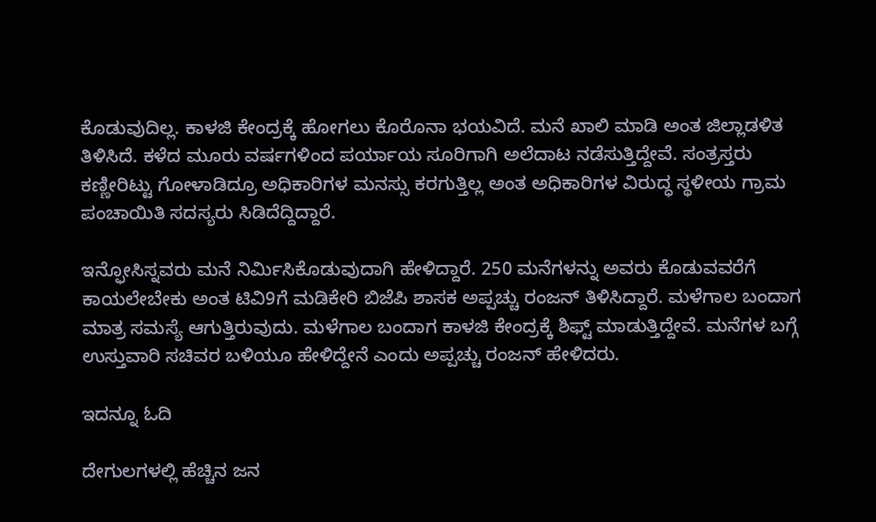ಕೊಡುವುದಿಲ್ಲ. ಕಾಳಜಿ ಕೇಂದ್ರಕ್ಕೆ ಹೋಗಲು ಕೊರೊನಾ ಭಯವಿದೆ. ಮನೆ ಖಾಲಿ ಮಾಡಿ ಅಂತ ಜಿಲ್ಲಾಡಳಿತ ತಿಳಿಸಿದೆ. ಕಳೆದ ಮೂರು ವರ್ಷಗಳಿಂದ ಪರ್ಯಾಯ ಸೂರಿಗಾಗಿ ಅಲೆದಾಟ ನಡೆಸುತ್ತಿದ್ದೇವೆ. ಸಂತ್ರಸ್ತರು ಕಣ್ಣೀರಿಟ್ಟು ಗೋಳಾಡಿದ್ರೂ ಅಧಿಕಾರಿಗಳ ಮನಸ್ಸು ಕರಗುತ್ತಿಲ್ಲ ಅಂತ ಅಧಿಕಾರಿಗಳ ವಿರುದ್ಧ ಸ್ಥಳೀಯ ಗ್ರಾಮ ಪಂಚಾಯಿತಿ ಸದಸ್ಯರು ಸಿಡಿದೆದ್ದಿದ್ದಾರೆ.

ಇನ್ಫೋಸಿಸ್ನವರು ಮನೆ ನಿರ್ಮಿಸಿಕೊಡುವುದಾಗಿ ಹೇಳಿದ್ದಾರೆ. 250 ಮನೆಗಳನ್ನು ಅವರು ಕೊಡುವವರೆಗೆ ಕಾಯಲೇಬೇಕು ಅಂತ ಟಿವಿ9ಗೆ ಮಡಿಕೇರಿ ಬಿಜೆಪಿ ಶಾಸಕ ಅಪ್ಪಚ್ಚು ರಂಜನ್ ತಿಳಿಸಿದ್ದಾರೆ. ಮಳೆಗಾಲ ಬಂದಾಗ ಮಾತ್ರ ಸಮಸ್ಯೆ ಆಗುತ್ತಿರುವುದು. ಮಳೆಗಾಲ ಬಂದಾಗ ಕಾಳಜಿ ಕೇಂದ್ರಕ್ಕೆ ಶಿಫ್ಟ್ ಮಾಡುತ್ತಿದ್ದೇವೆ. ಮನೆಗಳ ಬಗ್ಗೆ ಉಸ್ತುವಾರಿ ಸಚಿವರ ಬಳಿಯೂ ಹೇಳಿದ್ದೇನೆ ಎಂದು ಅಪ್ಪಚ್ಚು ರಂಜನ್ ಹೇಳಿದರು.

ಇದನ್ನೂ ಓದಿ

ದೇಗುಲಗಳಲ್ಲಿ ಹೆಚ್ಚಿನ ಜನ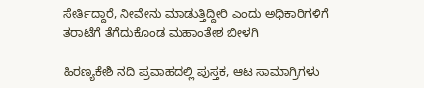ಸೇರ್ತಿದ್ದಾರೆ, ನೀವೇನು ಮಾಡುತ್ತಿದ್ದೀರಿ ಎಂದು ಅಧಿಕಾರಿಗಳಿಗೆ ತರಾಟೆಗೆ ತೆಗೆದುಕೊಂಡ ಮಹಾಂತೇಶ ಬೀಳಗಿ

ಹಿರಣ್ಯಕೇಶಿ ನದಿ ಪ್ರವಾಹದಲ್ಲಿ ಪುಸ್ತಕ, ಆಟ ಸಾಮಾಗ್ರಿಗಳು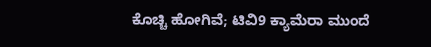ಕೊಚ್ಚಿ ಹೋಗಿವೆ; ಟಿವಿ9 ಕ್ಯಾಮೆರಾ ಮುಂದೆ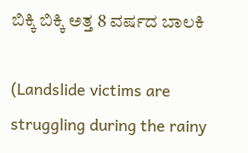ಬಿಕ್ಕಿ ಬಿಕ್ಕಿ ಅತ್ತ 8 ವರ್ಷದ ಬಾಲಕಿ

(Landslide victims are struggling during the rainy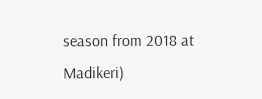season from 2018 at Madikeri)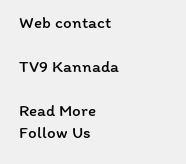Web contact

TV9 Kannada

Read More
Follow Us